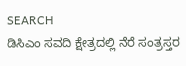SEARCH
ಡಿಸಿಎಂ ಸವದಿ ಕ್ಷೇತ್ರದಲ್ಲಿ ನೆರೆ ಸಂತ್ರಸ್ತರ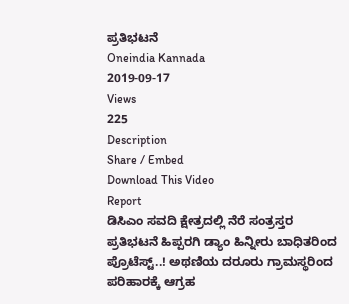ಪ್ರತಿಭಟನೆ
Oneindia Kannada
2019-09-17
Views
225
Description
Share / Embed
Download This Video
Report
ಡಿಸಿಎಂ ಸವದಿ ಕ್ಷೇತ್ರದಲ್ಲಿ ನೆರೆ ಸಂತ್ರಸ್ತರ ಪ್ರತಿಭಟನೆ ಹಿಪ್ಪರಗಿ ಡ್ಯಾಂ ಹಿನ್ನೀರು ಬಾಧಿತರಿಂದ ಪ್ರೊಟೆಸ್ಟ್..! ಅಥಣಿಯ ದರೂರು ಗ್ರಾಮಸ್ಥರಿಂದ ಪರಿಹಾರಕ್ಕೆ ಆಗ್ರಹ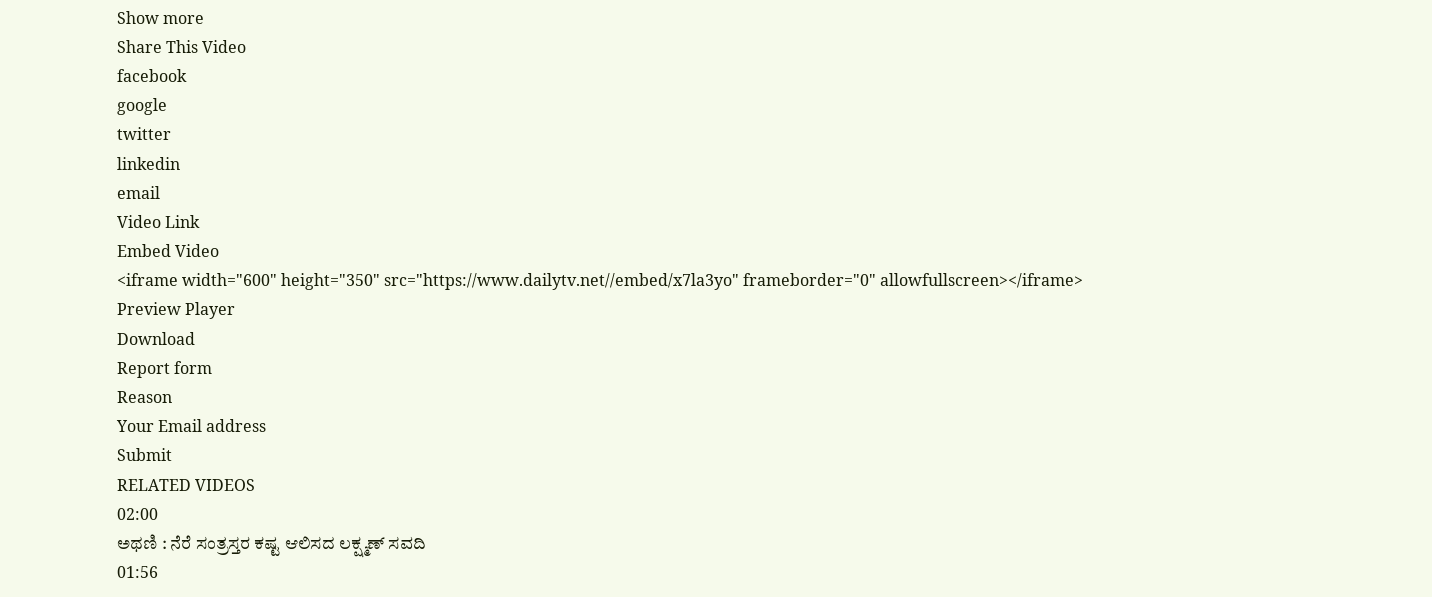Show more
Share This Video
facebook
google
twitter
linkedin
email
Video Link
Embed Video
<iframe width="600" height="350" src="https://www.dailytv.net//embed/x7la3yo" frameborder="0" allowfullscreen></iframe>
Preview Player
Download
Report form
Reason
Your Email address
Submit
RELATED VIDEOS
02:00
ಅಥಣಿ : ನೆರೆ ಸಂತ್ರಸ್ತರ ಕಷ್ಟ ಆಲಿಸದ ಲಕ್ಷ್ಮಣ್ ಸವದಿ
01:56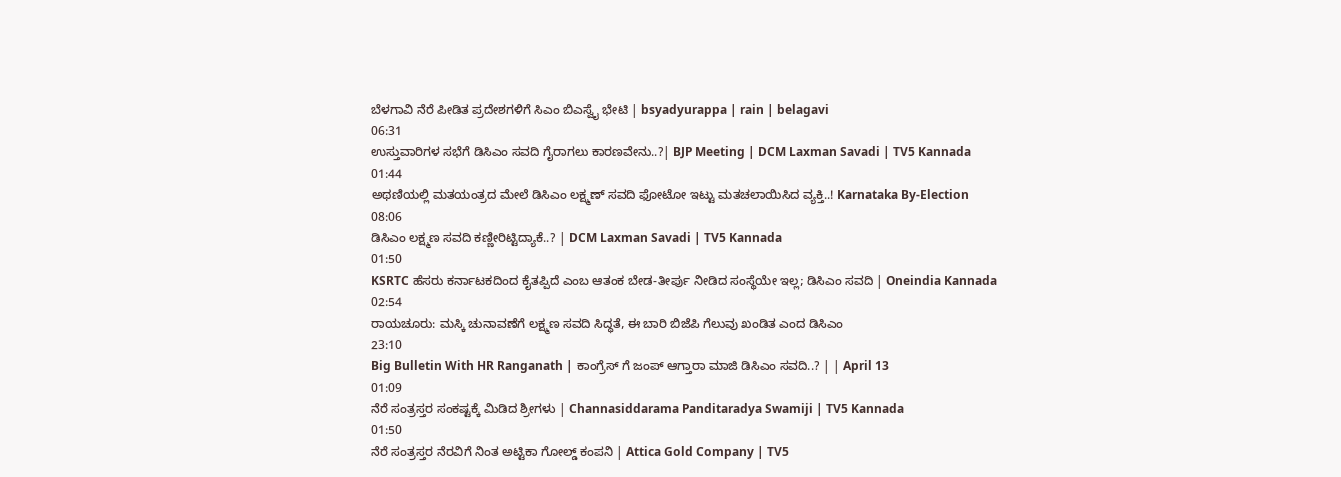ಬೆಳಗಾವಿ ನೆರೆ ಪೀಡಿತ ಪ್ರದೇಶಗಳಿಗೆ ಸಿಎಂ ಬಿಎಸ್ವೈ ಭೇಟಿ | bsyadyurappa | rain | belagavi
06:31
ಉಸ್ತುವಾರಿಗಳ ಸಭೆಗೆ ಡಿಸಿಎಂ ಸವದಿ ಗೈರಾಗಲು ಕಾರಣವೇನು..?| BJP Meeting | DCM Laxman Savadi | TV5 Kannada
01:44
ಅಥಣಿಯಲ್ಲಿ ಮತಯಂತ್ರದ ಮೇಲೆ ಡಿಸಿಎಂ ಲಕ್ಷ್ಮಣ್ ಸವದಿ ಫೋಟೋ ಇಟ್ಟು ಮತಚಲಾಯಿಸಿದ ವ್ಯಕ್ತಿ..! Karnataka By-Election
08:06
ಡಿಸಿಎಂ ಲಕ್ಷ್ಮಣ ಸವದಿ ಕಣ್ಣೀರಿಟ್ಟಿದ್ಯಾಕೆ..? | DCM Laxman Savadi | TV5 Kannada
01:50
KSRTC ಹೆಸರು ಕರ್ನಾಟಕದಿಂದ ಕೈತಪ್ಪಿದೆ ಎಂಬ ಆತಂಕ ಬೇಡ-ತೀರ್ಪು ನೀಡಿದ ಸಂಸ್ಥೆಯೇ ಇಲ್ಲ; ಡಿಸಿಎಂ ಸವದಿ | Oneindia Kannada
02:54
ರಾಯಚೂರು: ಮಸ್ಕಿ ಚುನಾವಣೆಗೆ ಲಕ್ಷ್ಮಣ ಸವದಿ ಸಿದ್ಧತೆ, ಈ ಬಾರಿ ಬಿಜೆಪಿ ಗೆಲುವು ಖಂಡಿತ ಎಂದ ಡಿಸಿಎಂ
23:10
Big Bulletin With HR Ranganath | ಕಾಂಗ್ರೆಸ್ ಗೆ ಜಂಪ್ ಆಗ್ತಾರಾ ಮಾಜಿ ಡಿಸಿಎಂ ಸವದಿ..? | | April 13
01:09
ನೆರೆ ಸಂತ್ರಸ್ತರ ಸಂಕಷ್ಟಕ್ಕೆ ಮಿಡಿದ ಶ್ರೀಗಳು | Channasiddarama Panditaradya Swamiji | TV5 Kannada
01:50
ನೆರೆ ಸಂತ್ರಸ್ತರ ನೆರವಿಗೆ ನಿಂತ ಅಟ್ಟಿಕಾ ಗೋಲ್ಡ್ ಕಂಪನಿ | Attica Gold Company | TV5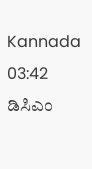Kannada
03:42
ಡಿಸಿಎಂ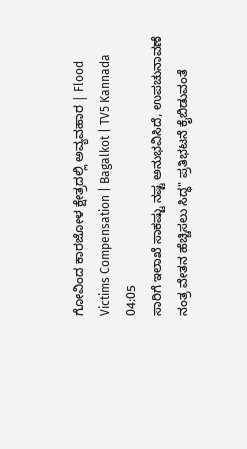ಗೋವಿಂದ ಕಾರಜೋಳ ಕ್ಷೇತ್ರದಲ್ಲಿ ಅವ್ಯವಹಾರ | Flood Victims Compensation | Bagalkot | TV5 Kannada
04:05
ಸಾರಿಗೆ ಇಲಾಖೆ ಸಾಕಷ್ಟು ನಷ್ಟ ಅನುಭವಿಸಿದೆ, ಉಪಚುನಾವಣೆ ನಂತ್ರ ವೇತನ ಹೆಚ್ಚಿಸಲು ಸಿದ್ಧ" ಪ್ರತಿಭಟನೆ ಕೈಬಿಡುವಂತೆ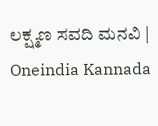ಲಕ್ಷ್ಮಣ ಸವದಿ ಮನವಿ | Oneindia Kannada